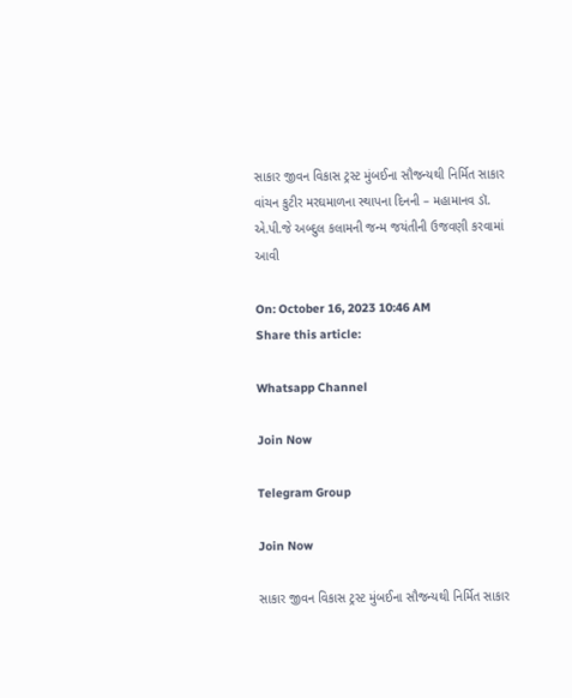સાકાર જીવન વિકાસ ટ્રસ્ટ મુંબઈના સૌજન્યથી નિર્મિત સાકાર વાંચન કુટીર મરઘમાળના સ્થાપના દિનની – મહામાનવ ડૉ. એ.પી.જે અબ્દુલ કલામની જન્મ જયંતીની ઉજવણી કરવામાં આવી

On: October 16, 2023 10:46 AM
Share this article:

Whatsapp Channel

Join Now

Telegram Group

Join Now

સાકાર જીવન વિકાસ ટ્રસ્ટ મુંબઈના સૌજન્યથી નિર્મિત સાકાર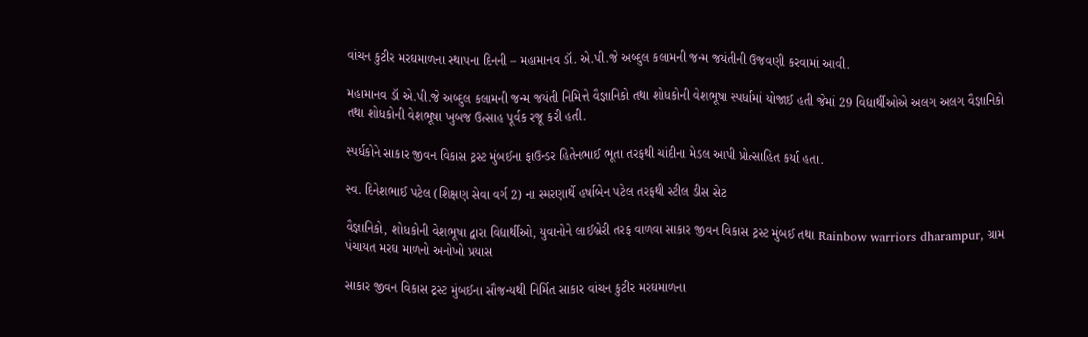વાંચન કુટીર મરઘમાળના સ્થાપના દિનની – મહામાનવ ડૉ. એ.પી.જે અબ્દુલ કલામની જન્મ જયંતીની ઉજવણી કરવામાં આવી.

મહામાનવ ડૉ એ.પી.જે અબ્દુલ કલામની જન્મ જયંતી નિમિત્તે વૈજ્ઞાનિકો તથા શોધકોની વેશભૂષા સ્પર્ધામાં યોજાઈ હતી જેમાં 29 વિદ્યાર્થીઓએ અલગ અલગ વૈજ્ઞાનિકો તથા શોધકોની વેશભૂષા ખુબજ ઉત્સાહ પૂર્વક રજૂ કરી હતી.

સ્પર્ધકોને સાકાર જીવન વિકાસ ટ્રસ્ટ મુંબઈના ફાઉન્ડર હિતેનભાઈ ભૂતા તરફથી ચાંદીના મેડલ આપી પ્રોત્સાહિત કર્યા હતા.

સ્વ. દિનેશભાઈ પટેલ (શિક્ષણ સેવા વર્ગ 2) ના સ્મરણાર્થે હર્ષાબેન પટેલ તરફથી સ્ટીલ ડીસ સેટ

વૈજ્ઞાનિકો, શોધકોની વેશભૂષા દ્વારા વિદ્યાર્થીઓ, યુવાનોને લાઈબ્રેરી તરફ વાળવા સાકાર જીવન વિકાસ ટ્રસ્ટ મુંબઈ તથા Rainbow warriors dharampur, ગ્રામ પંચાયત મરઘ માળનો અનોખો પ્રયાસ

સાકાર જીવન વિકાસ ટ્રસ્ટ મુંબઈના સૌજન્યથી નિર્મિત સાકાર વાંચન કુટીર મરઘમાળના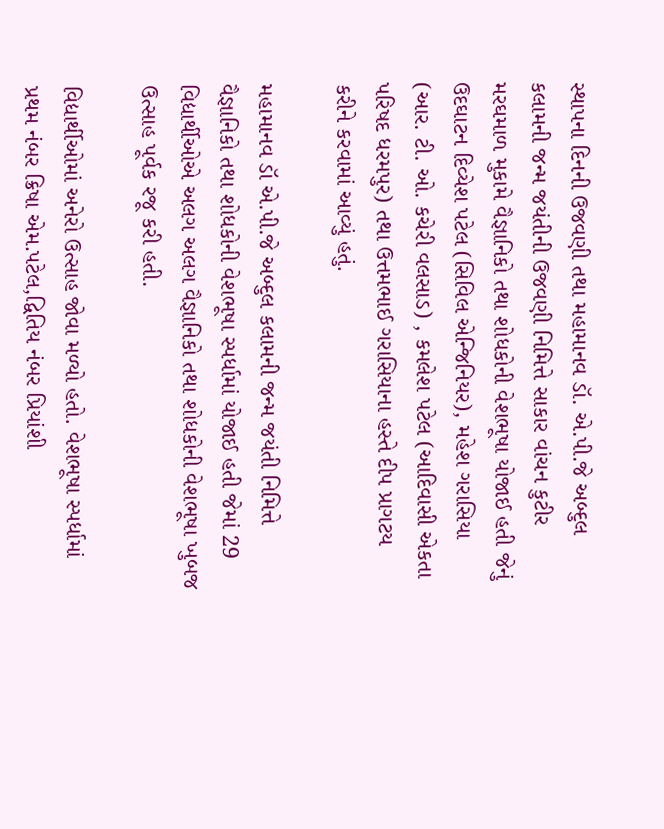સ્થાપના દિનની ઉજવણી તથા મહામાનવ ડૉ. એ.પી.જે અબ્દુલ કલામની જન્મ જયંતીની ઉજવણી નિમિત્તે સાકાર વાંચન કુટીર મરઘમાળ મુકામે વૈજ્ઞાનિકો તથા શોધકોની વેશભૂષા યોજાઈ હતી જેનું ઉદઘાટન દિવ્યેશ પટેલ (સિવિલ એન્જિનિયર), મહેશ ગરાસિયા (આર. ટી. ઓ. કચેરી વલસાડ) , કમલેશ પટેલ (આદિવાસી એકતા પરિષદ ધરમપુર) તથા ઉત્તમભાઈ ગરાસિયાના હસ્તે દીપ પ્રાગટય કરીને કરવામાં આવ્યું હતું.

મહામાનવ ડૉ એ.પી.જે અબ્દુલ કલામની જન્મ જયંતી નિમિત્તે વૈજ્ઞાનિકો તથા શોધકોની વેશભૂષા સ્પર્ધામાં યોજાઈ હતી જેમાં 29 વિદ્યાર્થીઓએ અલગ અલગ વૈજ્ઞાનિકો તથા શોધકોની વેશભૂષા ખુબજ ઉત્સાહ પૂર્વક રજૂ કરી હતી.

વિદ્યાર્થીઓમાં અનેરો ઉત્સાહ જોવા મળ્યો હતો. વેશભૂષા સ્પર્ધામાં પ્રથમ નંબર ક્રિષા એમ.પટેલ,દ્વિતિય નંબર પ્રિયાંશી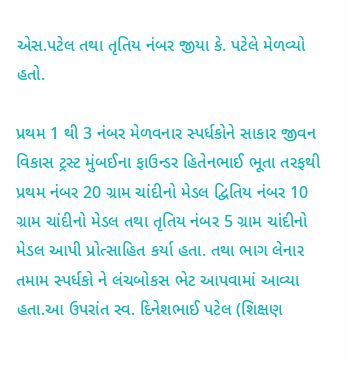એસ.પટેલ તથા તૃતિય નંબર જીયા કે. પટેલે મેળવ્યો હતો.

પ્રથમ 1 થી 3 નંબર મેળવનાર સ્પર્ધકોને સાકાર જીવન વિકાસ ટ્રસ્ટ મુંબઈના ફાઉન્ડર હિતેનભાઈ ભૂતા તરફથી પ્રથમ નંબર 20 ગ્રામ ચાંદીનો મેડલ દ્વિતિય નંબર 10 ગ્રામ ચાંદીનો મેડલ તથા તૃતિય નંબર 5 ગ્રામ ચાંદીનો મેડલ આપી પ્રોત્સાહિત કર્યા હતા. તથા ભાગ લેનાર તમામ સ્પર્ધકો ને લંચબોકસ ભેટ આપવામાં આવ્યા હતા.આ ઉપરાંત સ્વ. દિનેશભાઈ પટેલ (શિક્ષણ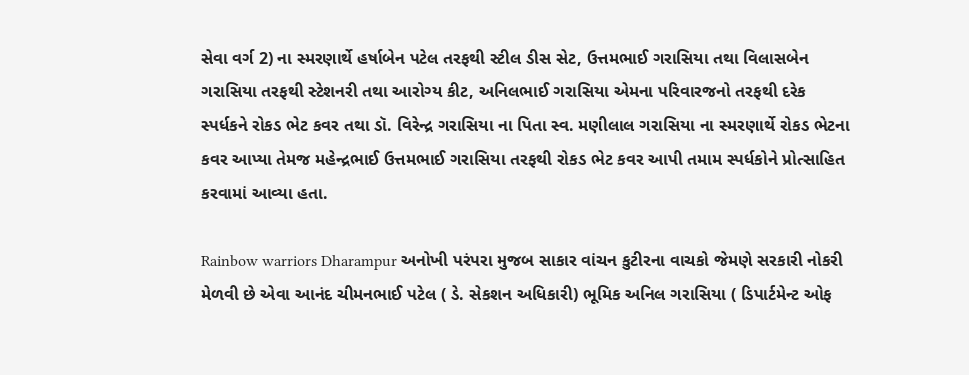સેવા વર્ગ 2) ના સ્મરણાર્થે હર્ષાબેન પટેલ તરફથી સ્ટીલ ડીસ સેટ, ઉત્તમભાઈ ગરાસિયા તથા વિલાસબેન ગરાસિયા તરફથી સ્ટેશનરી તથા આરોગ્ય કીટ, અનિલભાઈ ગરાસિયા એમના પરિવારજનો તરફથી દરેક સ્પર્ધકને રોકડ ભેટ કવર તથા ડૉ. વિરેન્દ્ર ગરાસિયા ના પિતા સ્વ. મણીલાલ ગરાસિયા ના સ્મરણાર્થે રોકડ ભેટના કવર આપ્યા તેમજ મહેન્દ્રભાઈ ઉત્તમભાઈ ગરાસિયા તરફથી રોકડ ભેટ કવર આપી તમામ સ્પર્ધકોને પ્રોત્સાહિત કરવામાં આવ્યા હતા.

Rainbow warriors Dharampur અનોખી પરંપરા મુજબ સાકાર વાંચન કુટીરના વાચકો જેમણે સરકારી નોકરી મેળવી છે એવા આનંદ ચીમનભાઈ પટેલ ( ડે. સેકશન અધિકારી) ભૂમિક અનિલ ગરાસિયા ( ડિપાર્ટમેન્ટ ઓફ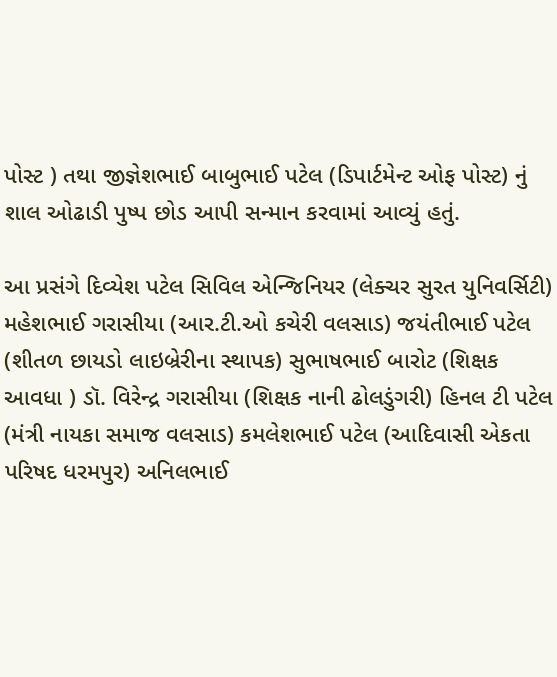પોસ્ટ ) તથા જીજ્ઞેશભાઈ બાબુભાઈ પટેલ (ડિપાર્ટમેન્ટ ઓફ પોસ્ટ) નું શાલ ઓઢાડી પુષ્પ છોડ આપી સન્માન કરવામાં આવ્યું હતું.

આ પ્રસંગે દિવ્યેશ પટેલ સિવિલ એન્જિનિયર (લેક્ચર સુરત યુનિવર્સિટી) મહેશભાઈ ગરાસીયા (આર.ટી.ઓ કચેરી વલસાડ) જયંતીભાઈ પટેલ (શીતળ છાયડો લાઇબ્રેરીના સ્થાપક) સુભાષભાઈ બારોટ (શિક્ષક આવધા ) ડૉ. વિરેન્દ્ર ગરાસીયા (શિક્ષક નાની ઢોલડુંગરી) હિનલ ટી પટેલ (મંત્રી નાયકા સમાજ વલસાડ) કમલેશભાઈ પટેલ (આદિવાસી એકતા પરિષદ ધરમપુર) અનિલભાઈ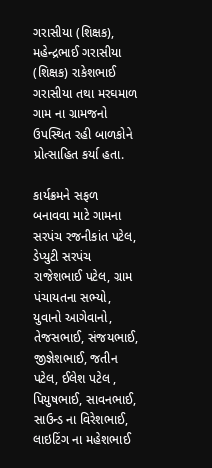ગરાસીયા (શિક્ષક), મહેન્દ્રભાઈ ગરાસીયા (શિક્ષક) રાકેશભાઈ ગરાસીયા તથા મરઘમાળ ગામ ના ગ્રામજનો ઉપસ્થિત રહી બાળકોને પ્રોત્સાહિત કર્યા હતા.

કાર્યક્રમને સફળ બનાવવા માટે ગામના સરપંચ રજનીકાંત પટેલ, ડેપ્યુટી સરપંચ રાજેશભાઈ પટેલ, ગ્રામ પંચાયતના સભ્યો, યુવાનો આગેવાનો, તેજસભાઈ, સંજયભાઈ, જીજ્ઞેશભાઈ, જતીન પટેલ, ઈલેશ પટેલ , પિયુષભાઈ, સાવનભાઈ, સાઉન્ડ ના વિરેશભાઈ, લાઇટિંગ ના મહેશભાઈ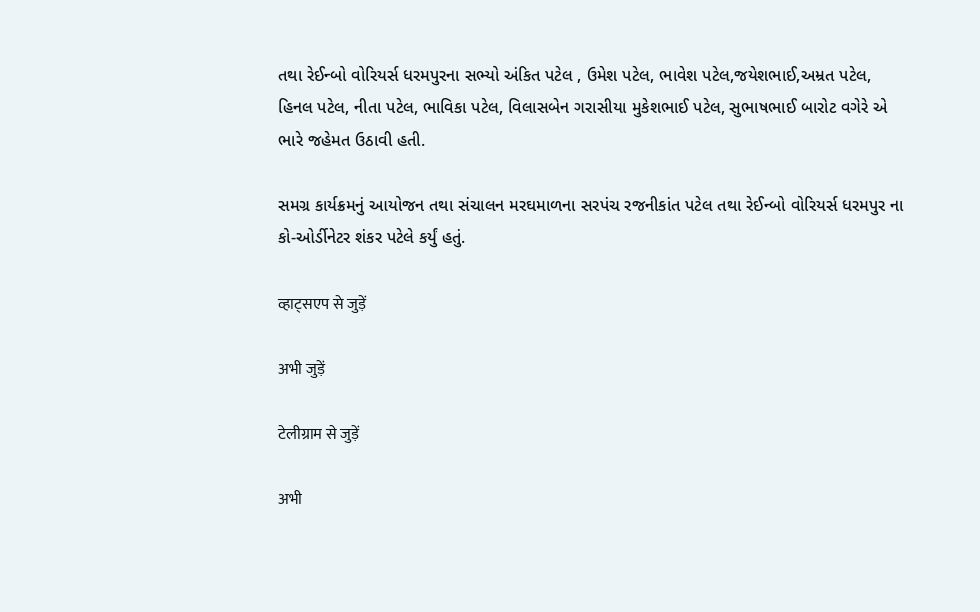તથા રેઈન્બો વોરિયર્સ ધરમપુરના સભ્યો અંકિત પટેલ , ઉમેશ પટેલ, ભાવેશ પટેલ,જયેશભાઈ,અમ્રત પટેલ, હિનલ પટેલ, નીતા પટેલ, ભાવિકા પટેલ, વિલાસબેન ગરાસીયા મુકેશભાઈ પટેલ, સુભાષભાઈ બારોટ વગેરે એ ભારે જહેમત ઉઠાવી હતી.

સમગ્ર કાર્યક્રમનું આયોજન તથા સંચાલન મરઘમાળના સરપંચ રજનીકાંત પટેલ તથા રેઈન્બો વોરિયર્સ ધરમપુર ના કો-ઓર્ડીનેટર શંકર પટેલે કર્યું હતું.

व्हाट्सएप से जुड़ें

अभी जुड़ें

टेलीग्राम से जुड़ें

अभी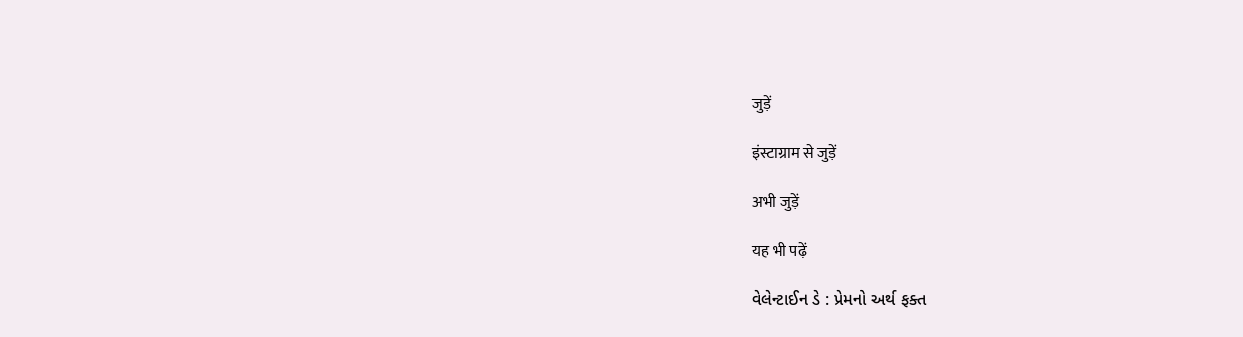जुड़ें

इंस्टाग्राम से जुड़ें

अभी जुड़ें

यह भी पढ़ें

વેલેન્ટાઈન ડે : પ્રેમનો અર્થ ફક્ત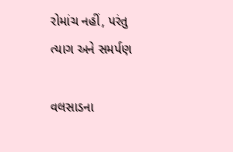રોમાંચ નહીં, પરંતુ ત્યાગ અને સમર્પણ

વલસાડના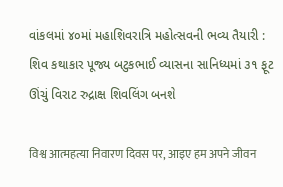વાંકલમાં ૪૦માં મહાશિવરાત્રિ મહોત્સવની ભવ્ય તૈયારી : શિવ કથાકાર પૂજ્ય બટુકભાઈ વ્યાસના સાનિધ્યમાં ૩૧ ફૂટ ઊંચું વિરાટ રુદ્રાક્ષ શિવલિંગ બનશે

विश्व आत्महत्या निवारण दिवस पर, आइए हम अपने जीवन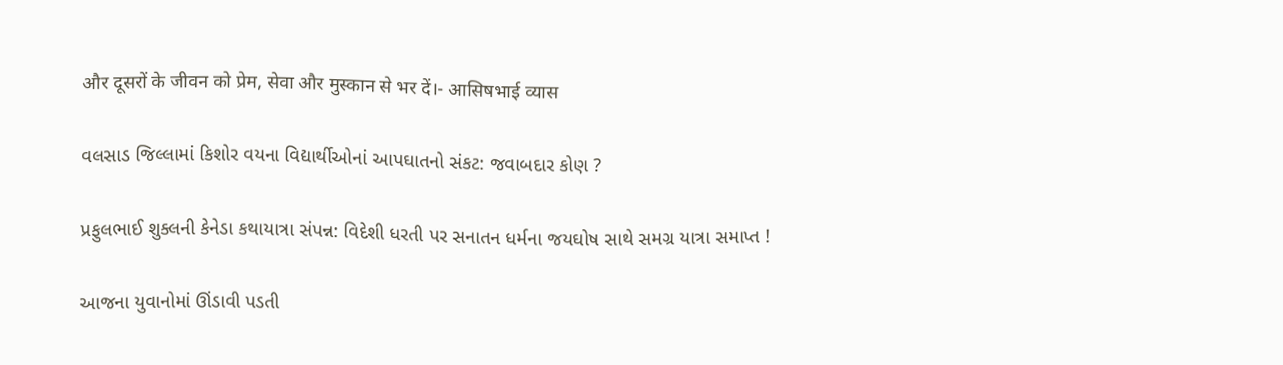और दूसरों के जीवन को प्रेम, सेवा और मुस्कान से भर दें।- आसिषभाई व्यास

વલસાડ જિલ્લામાં કિશોર વયના વિદ્યાર્થીઓનાં આપઘાતનો સંકટ: જવાબદાર કોણ ?

પ્રફુલભાઈ શુક્લની કેનેડા કથાયાત્રા સંપન્ન: વિદેશી ધરતી પર સનાતન ધર્મના જયઘોષ સાથે સમગ્ર યાત્રા સમાપ્ત !

આજના યુવાનોમાં ઊંડાવી પડતી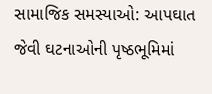સામાજિક સમસ્યાઓ: આપઘાત જેવી ઘટનાઓની પૃષ્ઠભૂમિમાં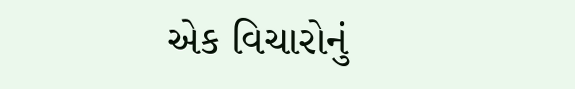એક વિચારોનું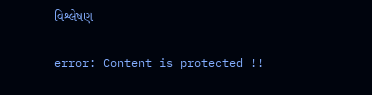વિશ્લેષણ

error: Content is protected !!